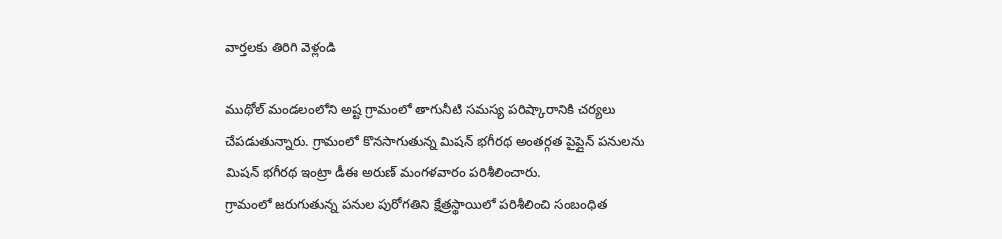వార్తలకు తిరిగి వెళ్లండి

ముథోల్ మండలంలోని అష్ట గ్రామంలో తాగునీటి సమస్య పరిష్కారానికి చర్యలు చేపడుతున్నారు. గ్రామంలో కొనసాగుతున్న మిషన్ భగీరథ అంతర్గత పైప్లైన్ పనులను మిషన్ భగీరథ ఇంట్రా డీఈ అరుణ్ మంగళవారం పరిశీలించారు.
గ్రామంలో జరుగుతున్న పనుల పురోగతిని క్షేత్రస్థాయిలో పరిశీలించి సంబంధిత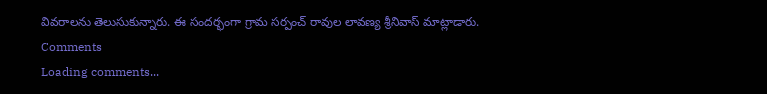వివరాలను తెలుసుకున్నారు. ఈ సందర్భంగా గ్రామ సర్పంచ్ రావుల లావణ్య శ్రీనివాస్ మాట్లాడారు.
Comments
Loading comments...